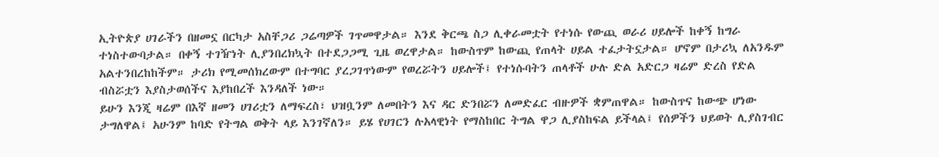ኢትዮጵያ ሀገራችን በዘመኗ በርካታ አስቸጋሪ ጋሬጣዎች ገጥመዋታል። እንደ ቅርጫ ስጋ ሊቀራመቷት የተነሱ የውጪ ወራሪ ሀይሎች ከቀኝ ከግራ ተነስተውባታል። በቀኝ ተገዥነት ሊያንበረክኳት በተደጋጋሚ ጊዜ ወረዋታል። ከውስጥም ከውጪ የጠላት ሀይል ተፈታትኗታል። ሆኖም በታሪኳ ለአንዱም አልተንበረከከችም። ታሪክ የሚመሰክረውም በተግባር ያረጋገጥነውም የወረሯትን ሀይሎች፤ የተነሱባትን ጠላቶች ሁሉ ድል አድርጋ ዛሬም ድረስ የድል ብስሯቷን እያስታወሰችና እያከበረች እንዳለች ነው።
ይሁን እንጂ ዛሬም በእኛ ዘመን ሀገሪቷን ለማፍረስ፣ ህዝቧንም ለመበትን እና ዳር ድንበሯን ለመድፈር ብዙዎች ቋምጠዋል። ከውስጥና ከውጭ ሆነው ታግለዋል፤ አሁንም ከባድ የትግል ወቅት ላይ እንገኛለን። ይሄ የሀገርን ሉአላዊነት የማስከበር ትግል ዋጋ ሊያስከፍል ይችላል፤ የሰዎችን ህይወት ሊያስገብር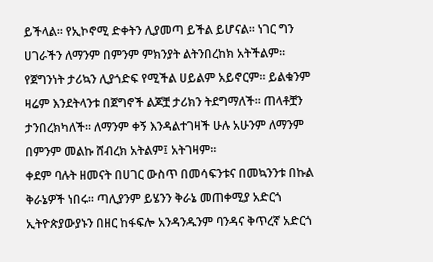ይችላል። የኢኮኖሚ ድቀትን ሊያመጣ ይችል ይሆናል። ነገር ግን ሀገራችን ለማንም በምንም ምክንያት ልትንበረከክ አትችልም። የጀግንነት ታሪኳን ሊያጎድፍ የሚችል ሀይልም አይኖርም። ይልቁንም ዛሬም እንደትላንቱ በጀግኖች ልጆቿ ታሪክን ትደግማለች። ጠላቶቿን ታንበረክካለች። ለማንም ቀኝ እንዳልተገዛች ሁሉ አሁንም ለማንም በምንም መልኩ ሸብረክ አትልም፤ አትገዛም።
ቀደም ባሉት ዘመናት በሀገር ውስጥ በመሳፍንቱና በመኳንንቱ በኩል ቅራኔዎች ነበሩ። ጣሊያንም ይሄንን ቅራኔ መጠቀሚያ አድርጎ ኢትዮጵያውያኑን በዘር ከፋፍሎ አንዳንዱንም ባንዳና ቅጥረኛ አድርጎ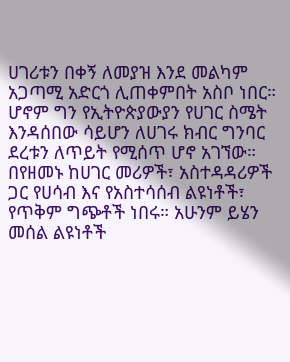ሀገሪቱን በቀኝ ለመያዝ እንደ መልካም አጋጣሚ አድርጎ ሊጠቀምበት አስቦ ነበር። ሆኖም ግን የኢትዮጵያውያን የሀገር ስሜት እንዳሰበው ሳይሆን ለሀገሩ ክብር ግንባር ደረቱን ለጥይት የሚሰጥ ሆኖ አገኘው።
በየዘመኑ ከሀገር መሪዎች፣ አስተዳዳሪዎች ጋር የሀሳብ እና የአስተሳሰብ ልዩነቶች፣ የጥቅም ግጭቶች ነበሩ። አሁንም ይሄን መሰል ልዩነቶች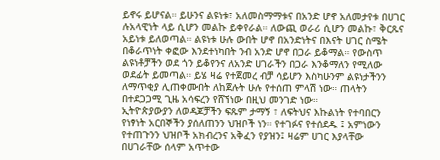ይኖሩ ይሆናል። ይሁንና ልዩነቱ፣ አለመስማማቱና በአንድ ሆኖ አለመታየቱ በሀገር ሉአላዊነት ላይ ሲሆን መልኩ ይቀየራል። ለውጪ ወራሪ ሲሆን መልኩ፣ ቅርጹና አይነቱ ይለወጣል። ልዩነቱ ሁሉ ውበት ሆኖ በአንድነትና በእናት ሀገር ስሜት በቆራጥነት ቀፎው እንደተነካበት ንብ አንድ ሆኖ በጋራ ይቆማል። የውስጥ ልዩነቶቻችን ወደ ጎን ይቆየንና ለአንድ ሀገራችን በጋራ እንቆማለን የሚለው ወደፊት ይመጣል። ይሄ ዛሬ የተጀመረ ብቻ ሳይሆን እስካሁንም ልዩነታችንን ለማጥቂያ ሊጠቀሙበት ለከጀሉት ሁሉ የተሰጠ ምላሽ ነው። ጠላትን በተደጋጋሚ ጊዜ አሳፍረን የሸኘነው በዚህ መንገድ ነው።
ኢትዮጵያውያን ለወዳጆቻችን ፍጹም ታማኝ ፣ ለፍትህና እኩልነት የተባበርን የነፃነት አርበኞችን ያሰለጠንን ህዝቦች ነን። የተገፉና የተሰደዱ ፤ አምነውን የተጠጉንን ህዝቦች አክብረንና አቅፈን የያዝን፤ ዛሬም ሀገር እያላቸው በሀገራቸው ሰላም አጥተው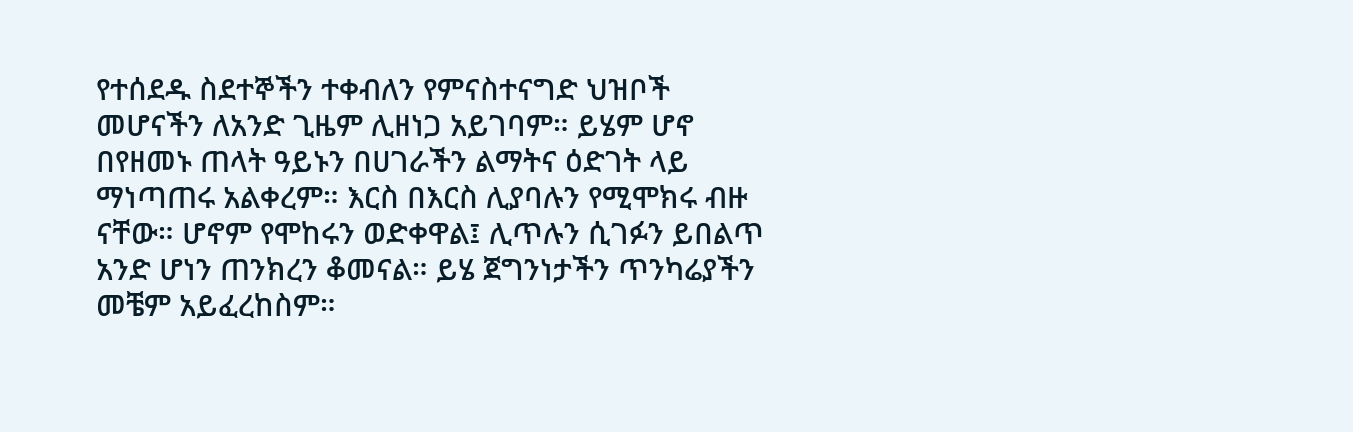የተሰደዱ ስደተኞችን ተቀብለን የምናስተናግድ ህዝቦች መሆናችን ለአንድ ጊዜም ሊዘነጋ አይገባም። ይሄም ሆኖ በየዘመኑ ጠላት ዓይኑን በሀገራችን ልማትና ዕድገት ላይ ማነጣጠሩ አልቀረም። እርስ በእርስ ሊያባሉን የሚሞክሩ ብዙ ናቸው። ሆኖም የሞከሩን ወድቀዋል፤ ሊጥሉን ሲገፉን ይበልጥ አንድ ሆነን ጠንክረን ቆመናል። ይሄ ጀግንነታችን ጥንካሬያችን መቼም አይፈረከስም።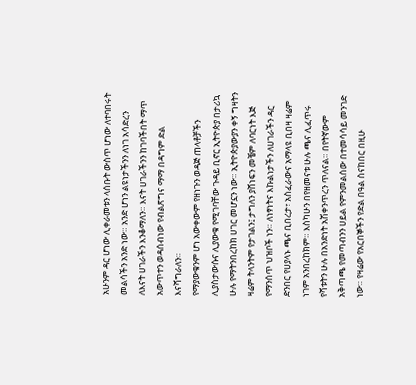አሁንም ዳር ሆነው ሊቀራመቱን ላሰቡት ውስጥ ሆነው ለተባበሩት መልሳችን አንድ ነው። አንድ ሆነን ልዩነታችንን ለነገ አሳድረን ለእናት ሀገራችን እንቆማለን። እናት ሀገራችንን ከገባችበት ማጥ አውጥተን ወዳሰብነው የብልጽግና ማማ በዳግም ድል እናሻግራለን።
የማያውቁንም ሆነ አውቀውም የዘነጉን ወዳጅ ጠላቶቻችን ሊያስታውሱና ሊያውቁ የሚገባቸው ጉዳይ ቢኖር ኢትዮጵያ በታሪኳ ሁሉ የማትንበረከክ ሀገር መሆኗን ነው። ኢትዮጵያውያን ቀኝ ግዛትን ዛሬም ትላንትም የታገልን፤ ታግለን ያሸነፍን መቼም ለባርነት እጅ የማንሰጥ ህዝቦች ነን። ለነፃነትና እኩልነታችን ለሀገራችን ዳር ድንበር የሀያላኑ ጫና ቢበረታ፣ አስፈራውና አማላዩ ቢበዛ ዛሬም ነገም አንበረከክም። እስካሁን በየዘመናቱ ሁሉ ጫና ሊፈጥሩ የሻቱትን ሁሉ በአንድነት አሽቀንጥረን ጥለናል። በየትኛውም አቅጣጫ የመጣብንን ሀይል የምንመልሰው በተመሳሳይ መንገድ ነው። የዛሬው የአርበኞችን የድል በዓል ስናከበር በዚሁ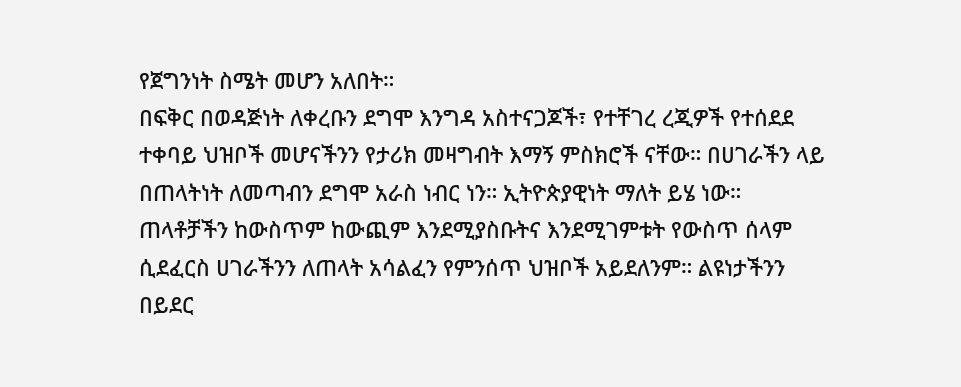የጀግንነት ስሜት መሆን አለበት።
በፍቅር በወዳጅነት ለቀረቡን ደግሞ እንግዳ አስተናጋጆች፣ የተቸገረ ረጂዎች የተሰደደ ተቀባይ ህዝቦች መሆናችንን የታሪክ መዛግብት እማኝ ምስክሮች ናቸው። በሀገራችን ላይ በጠላትነት ለመጣብን ደግሞ አራስ ነብር ነን። ኢትዮጵያዊነት ማለት ይሄ ነው። ጠላቶቻችን ከውስጥም ከውጪም እንደሚያስቡትና እንደሚገምቱት የውስጥ ሰላም ሲደፈርስ ሀገራችንን ለጠላት አሳልፈን የምንሰጥ ህዝቦች አይደለንም። ልዩነታችንን በይደር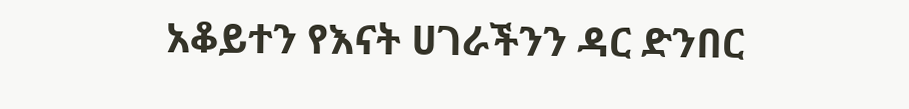አቆይተን የእናት ሀገራችንን ዳር ድንበር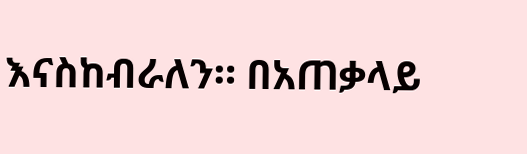እናስከብራለን። በአጠቃላይ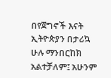በየጀግኖች እናት ኢትዮጵያን በታሪኳ ሁሉ ማንበርከክ አልተቻለም፤ አሁንም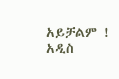አይቻልም !
አዲስ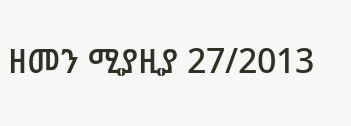ዘመን ሚያዚያ 27/2013